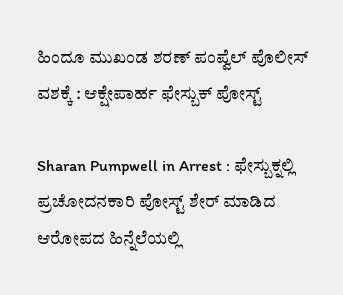ಹಿಂದೂ ಮುಖಂಡ ಶರಣ್ ಪಂಪ್ವೆಲ್ ಪೊಲೀಸ್ ವಶಕ್ಕೆ : ಆಕ್ಷೇಪಾರ್ಹ ಫೇಸ್ಬುಕ್ ಪೋಸ್ಟ್

Sharan Pumpwell in Arrest : ಫೇಸ್ಬುಕ್ನಲ್ಲಿ ಪ್ರಚೋದನಕಾರಿ ಪೋಸ್ಟ್ ಶೇರ್ ಮಾಡಿದ ಆರೋಪದ ಹಿನ್ನೆಲೆಯಲ್ಲಿ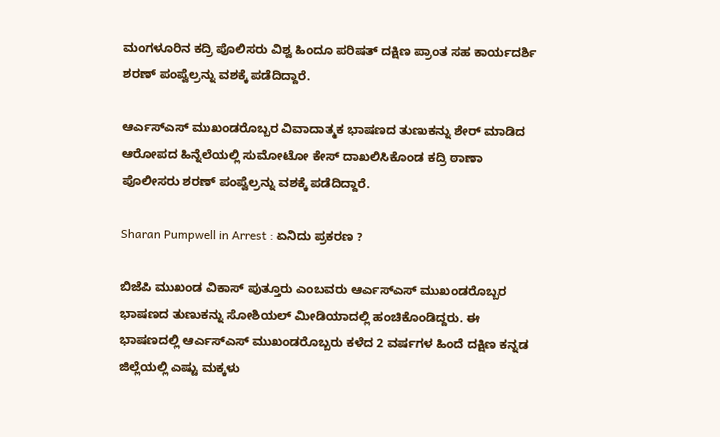ಮಂಗಳೂರಿನ ಕದ್ರಿ ಪೊಲಿಸರು ವಿಶ್ವ ಹಿಂದೂ ಪರಿಷತ್ ದಕ್ಷಿಣ ಪ್ರಾಂತ ಸಹ ಕಾರ್ಯದರ್ಶಿ ಶರಣ್ ಪಂಪ್ವೆಲ್ರನ್ನು ವಶಕ್ಕೆ ಪಡೆದಿದ್ದಾರೆ.

ಆರ್ಎಸ್ಎಸ್ ಮುಖಂಡರೊಬ್ಬರ ವಿವಾದಾತ್ಮಕ ಭಾಷಣದ ತುಣುಕನ್ನು ಶೇರ್ ಮಾಡಿದ ಆರೋಪದ ಹಿನ್ನೆಲೆಯಲ್ಲಿ ಸುಮೋಟೋ ಕೇಸ್ ದಾಖಲಿಸಿಕೊಂಡ ಕದ್ರಿ ಠಾಣಾ ಪೊಲೀಸರು ಶರಣ್ ಪಂಪ್ವೆಲ್ರನ್ನು ವಶಕ್ಕೆ ಪಡೆದಿದ್ದಾರೆ.

Sharan Pumpwell in Arrest : ಏನಿದು ಪ್ರಕರಣ ?

ಬಿಜೆಪಿ ಮುಖಂಡ ವಿಕಾಸ್ ಪುತ್ತೂರು ಎಂಬವರು ಆರ್ಎಸ್ಎಸ್ ಮುಖಂಡರೊಬ್ಬರ ಭಾಷಣದ ತುಣುಕನ್ನು ಸೋಶಿಯಲ್ ಮೀಡಿಯಾದಲ್ಲಿ ಹಂಚಿಕೊಂಡಿದ್ದರು. ಈ ಭಾಷಣದಲ್ಲಿ ಆರ್ಎಸ್ಎಸ್ ಮುಖಂಡರೊಬ್ಬರು ಕಳೆದ 2 ವರ್ಷಗಳ ಹಿಂದೆ ದಕ್ಷಿಣ ಕನ್ನಡ ಜಿಲ್ಲೆಯಲ್ಲಿ ಎಷ್ಟು ಮಕ್ಕಳು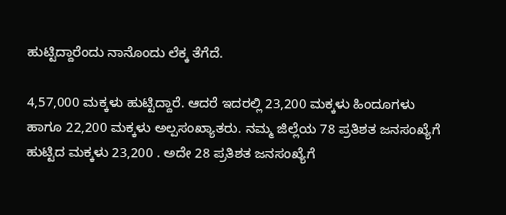ಹುಟ್ಟಿದ್ದಾರೆಂದು ನಾನೊಂದು ಲೆಕ್ಕ ತೆಗೆದೆ.

4,57,000 ಮಕ್ಕಳು ಹುಟ್ಟಿದ್ದಾರೆ. ಆದರೆ ಇದರಲ್ಲಿ 23,200 ಮಕ್ಕಳು ಹಿಂದೂಗಳು ಹಾಗೂ 22,200 ಮಕ್ಕಳು ಅಲ್ಪಸಂಖ್ಯಾತರು. ನಮ್ಮ ಜಿಲ್ಲೆಯ 78 ಪ್ರತಿಶತ ಜನಸಂಖ್ಯೆಗೆ ಹುಟ್ಟಿದ ಮಕ್ಕಳು 23,200 . ಅದೇ 28 ಪ್ರತಿಶತ ಜನಸಂಖ್ಯೆಗೆ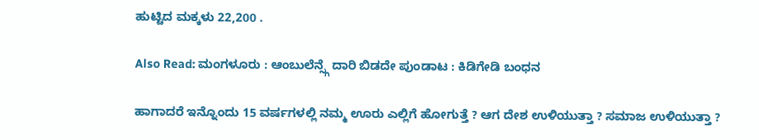ಹುಟ್ಟಿದ ಮಕ್ಕಳು 22,200 .

Also Read: ಮಂಗಳೂರು : ಆಂಬುಲೆನ್ಸ್ಗೆ ದಾರಿ ಬಿಡದೇ ಪುಂಡಾಟ : ಕಿಡಿಗೇಡಿ ಬಂಧನ

ಹಾಗಾದರೆ ಇನ್ನೊಂದು 15 ವರ್ಷಗಳಲ್ಲಿ ನಮ್ಮ ಊರು ಎಲ್ಲಿಗೆ ಹೋಗುತ್ತೆ ? ಆಗ ದೇಶ ಉಳಿಯುತ್ತಾ ? ಸಮಾಜ ಉಳಿಯುತ್ತಾ ?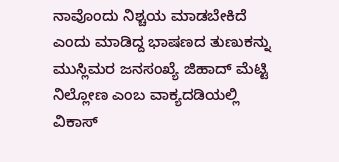ನಾವೊಂದು ನಿಶ್ಚಯ ಮಾಡಬೇಕಿದೆ ಎಂದು ಮಾಡಿದ್ದ ಭಾಷಣದ ತುಣುಕನ್ನು ಮುಸ್ಲಿಮರ ಜನಸಂಖ್ಯೆ ಜಿಹಾದ್ ಮೆಟ್ಟಿ ನಿಲ್ಲೋಣ ಎಂಬ ವಾಕ್ಯದಡಿಯಲ್ಲಿ ವಿಕಾಸ್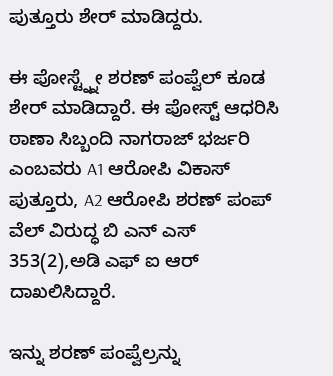ಪುತ್ತೂರು ಶೇರ್ ಮಾಡಿದ್ದರು.

ಈ ಪೋಸ್ಟ್ನ್ನೇ ಶರಣ್ ಪಂಪ್ವೆಲ್ ಕೂಡ ಶೇರ್ ಮಾಡಿದ್ದಾರೆ. ಈ ಪೋಸ್ಟ್ ಆಧರಿಸಿ ಠಾಣಾ ಸಿಬ್ಬಂದಿ ನಾಗರಾಜ್ ಭರ್ಜರಿ ಎಂಬವರು A1 ಆರೋಪಿ ವಿಕಾಸ್ ಪುತ್ತೂರು, A2 ಆರೋಪಿ ಶರಣ್ ಪಂಪ್ ವೆಲ್ ವಿರುದ್ಧ ಬಿ ಎನ್ ಎಸ್ 353(2),ಅಡಿ ಎಫ್ ಐ ಆರ್ ದಾಖಲಿಸಿದ್ದಾರೆ.

ಇನ್ನು ಶರಣ್ ಪಂಪ್ವೆಲ್ರನ್ನು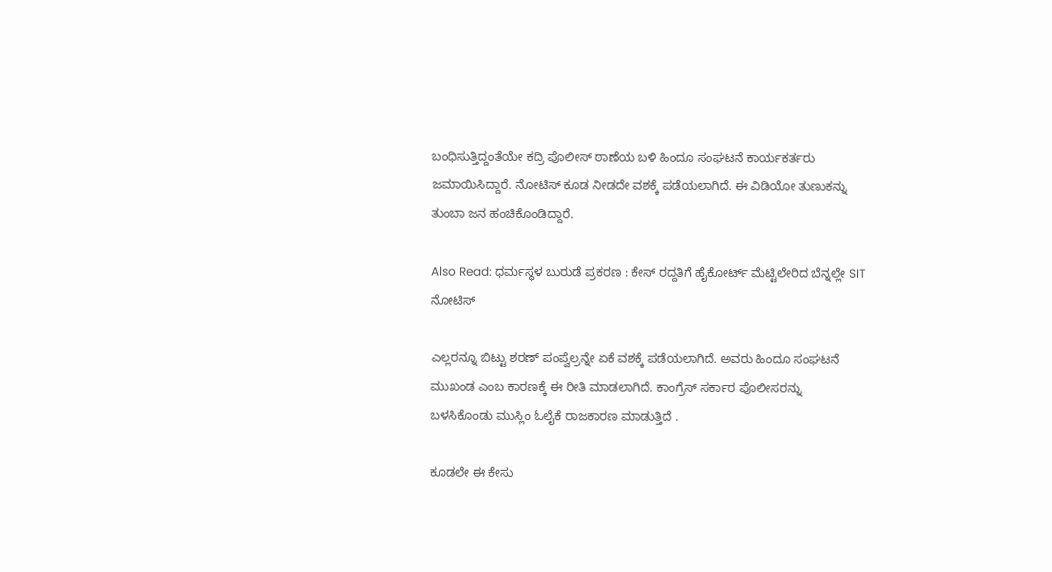ಬಂಧಿಸುತ್ತಿದ್ದಂತೆಯೇ ಕದ್ರಿ ಪೊಲೀಸ್ ಠಾಣೆಯ ಬಳಿ ಹಿಂದೂ ಸಂಘಟನೆ ಕಾರ್ಯಕರ್ತರು ಜಮಾಯಿಸಿದ್ದಾರೆ. ನೋಟಿಸ್ ಕೂಡ ನೀಡದೇ ವಶಕ್ಕೆ ಪಡೆಯಲಾಗಿದೆ. ಈ ವಿಡಿಯೋ ತುಣುಕನ್ನು ತುಂಬಾ ಜನ ಹಂಚಿಕೊಂಡಿದ್ದಾರೆ.

Also Read: ಧರ್ಮಸ್ಥಳ ಬುರುಡೆ ಪ್ರಕರಣ : ಕೇಸ್ ರದ್ದತಿಗೆ ಹೈಕೋರ್ಟ್ ಮೆಟ್ಟಿಲೇರಿದ ಬೆನ್ನಲ್ಲೇ SIT ನೋಟಿಸ್

ಎಲ್ಲರನ್ನೂ ಬಿಟ್ಟು ಶರಣ್ ಪಂಪ್ವೆಲ್ರನ್ನೇ ಏಕೆ ವಶಕ್ಕೆ ಪಡೆಯಲಾಗಿದೆ. ಅವರು ಹಿಂದೂ ಸಂಘಟನೆ ಮುಖಂಡ ಎಂಬ ಕಾರಣಕ್ಕೆ ಈ ರೀತಿ ಮಾಡಲಾಗಿದೆ. ಕಾಂಗ್ರೆಸ್ ಸರ್ಕಾರ ಪೊಲೀಸರನ್ನು ಬಳಸಿಕೊಂಡು ಮುಸ್ಲಿಂ ಓಲೈಕೆ ರಾಜಕಾರಣ ಮಾಡುತ್ತಿದೆ .

ಕೂಡಲೇ ಈ ಕೇಸು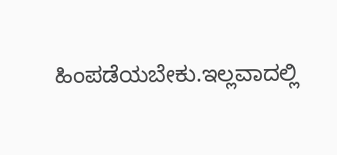ಹಿಂಪಡೆಯಬೇಕು.ಇಲ್ಲವಾದಲ್ಲಿ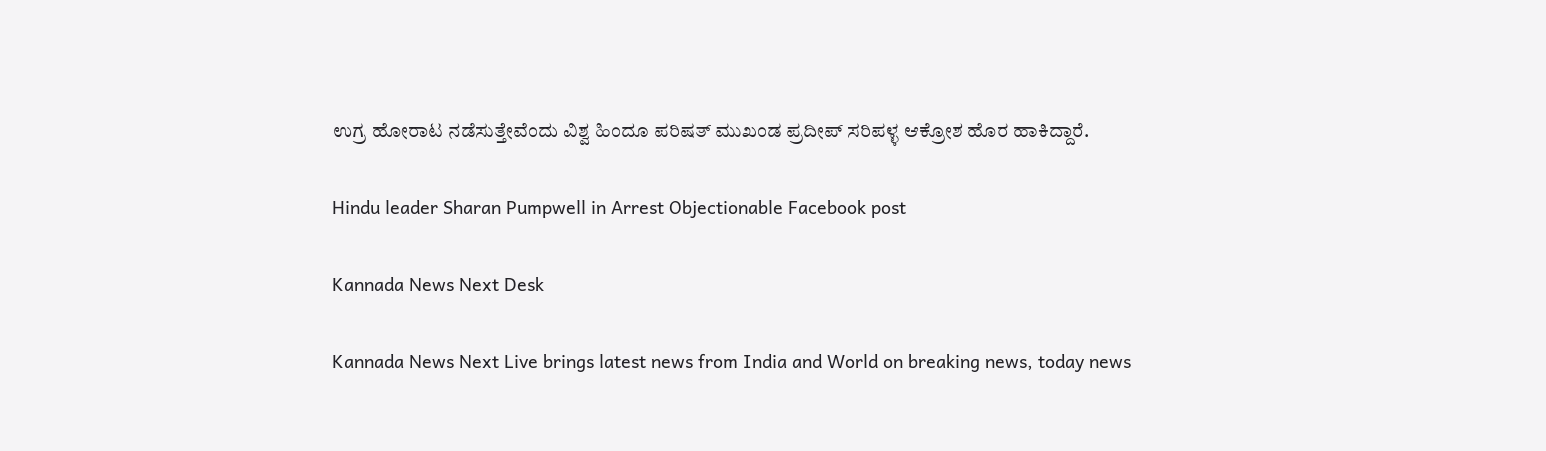ಉಗ್ರ ಹೋರಾಟ ನಡೆಸುತ್ತೇವೆಂದು ವಿಶ್ವ ಹಿಂದೂ ಪರಿಷತ್ ಮುಖಂಡ ಪ್ರದೀಪ್ ಸರಿಪಳ್ಳ ಆಕ್ರೋಶ ಹೊರ ಹಾಕಿದ್ದಾರೆ.

Hindu leader Sharan Pumpwell in Arrest Objectionable Facebook post

Kannada News Next Desk

Kannada News Next Live brings latest news from India and World on breaking news, today news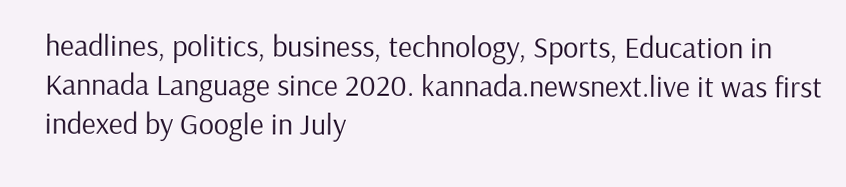headlines, politics, business, technology, Sports, Education in Kannada Language since 2020. kannada.newsnext.live it was first indexed by Google in July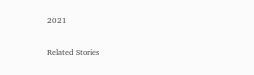2021

Related Stories